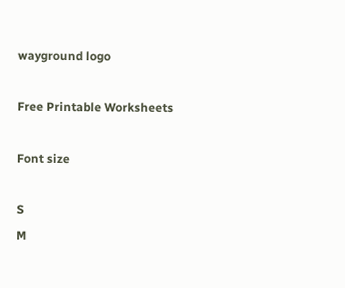wayground logo

Free Printable Worksheets

Font size

S
M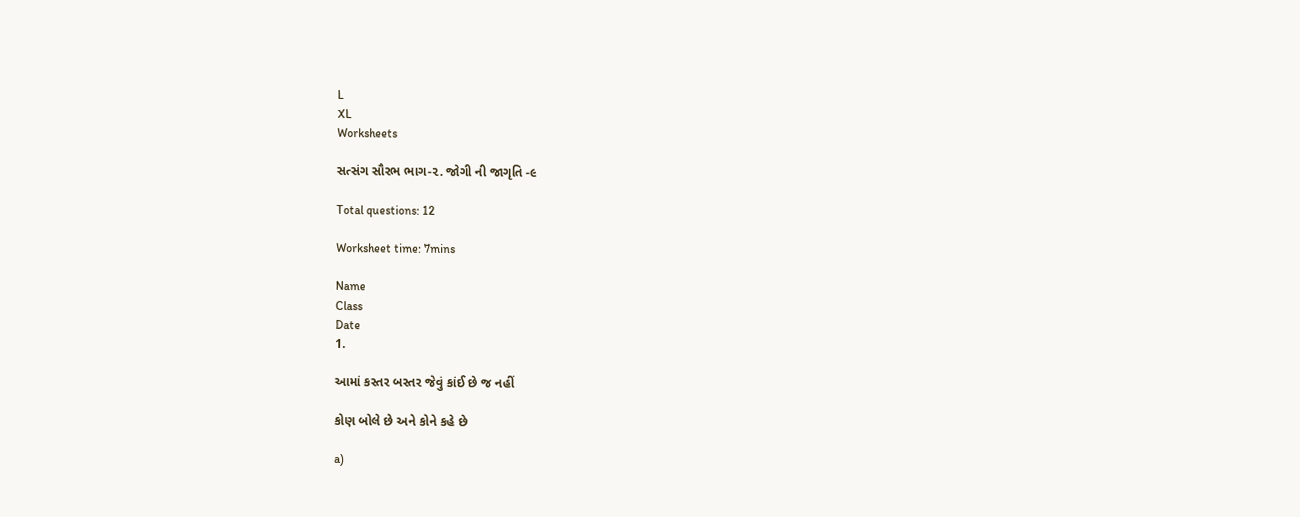L
XL
Worksheets

સત્સંગ સૌરભ ભાગ-૨. જોગી ની જાગૃતિ -૯

Total questions: 12

Worksheet time: 7mins

Name
Class
Date
1.

આમાં કસ્તર બસ્તર જેવું કાંઈ છે જ નહીં

કોણ બોલે છે અને કોને કહે છે

a)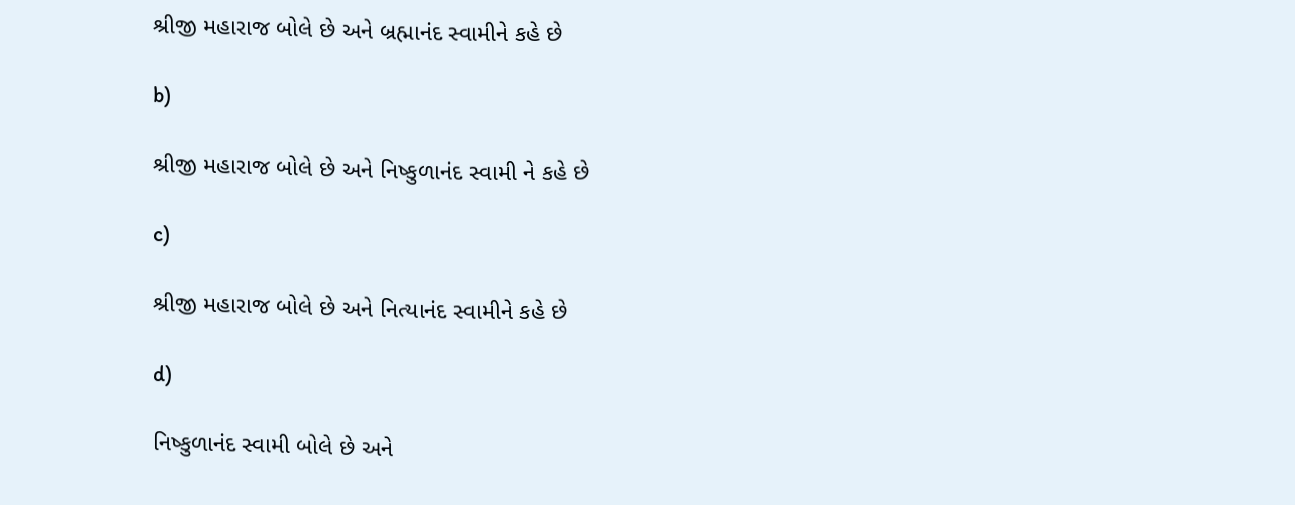શ્રીજી મહારાજ બોલે છે અને બ્રહ્માનંદ સ્વામીને કહે છે

b)

શ્રીજી મહારાજ બોલે છે અને નિષ્કુળાનંદ સ્વામી ને કહે છે

c)

શ્રીજી મહારાજ બોલે છે અને નિત્યાનંદ સ્વામીને કહે છે

d)

નિષ્કુળાનંદ સ્વામી બોલે છે અને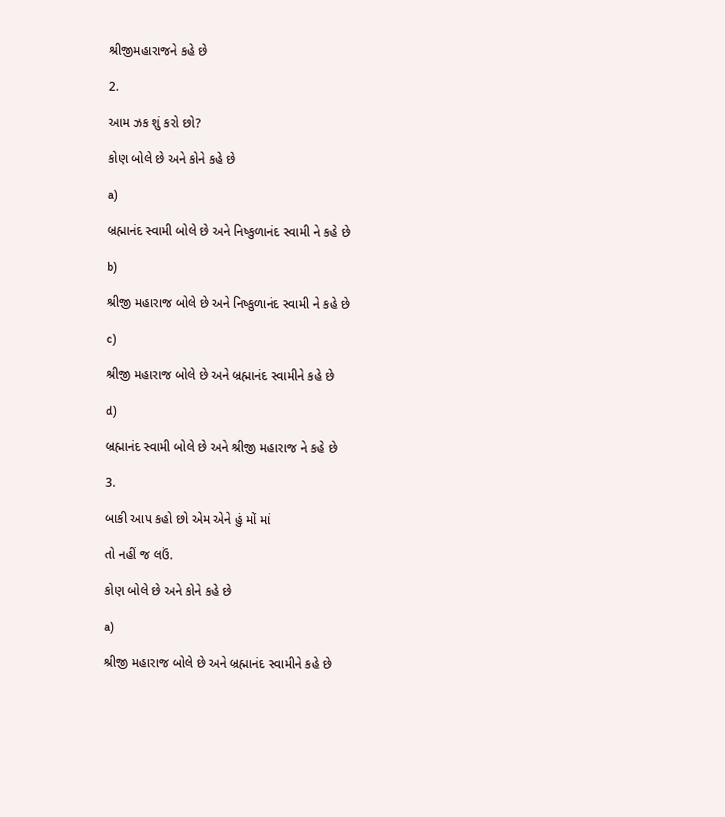શ્રીજીમહારાજને કહે છે

2.

આમ ઝક શું કરો છો?

કોણ બોલે છે અને કોને કહે છે

a)

બ્રહ્માનંદ સ્વામી બોલે છે અને નિષ્કુળાનંદ સ્વામી ને કહે છે

b)

શ્રીજી મહારાજ બોલે છે અને નિષ્કુળાનંદ સ્વામી ને કહે છે

c)

શ્રીજી મહારાજ બોલે છે અને બ્રહ્માનંદ સ્વામીને કહે છે

d)

બ્રહ્માનંદ સ્વામી બોલે છે અને શ્રીજી મહારાજ ને કહે છે

3.

બાકી આપ કહો છો એમ એને હું મોં માં

તો નહીં જ લઉં.

કોણ બોલે છે અને કોને કહે છે

a)

શ્રીજી મહારાજ બોલે છે અને બ્રહ્માનંદ સ્વામીને કહે છે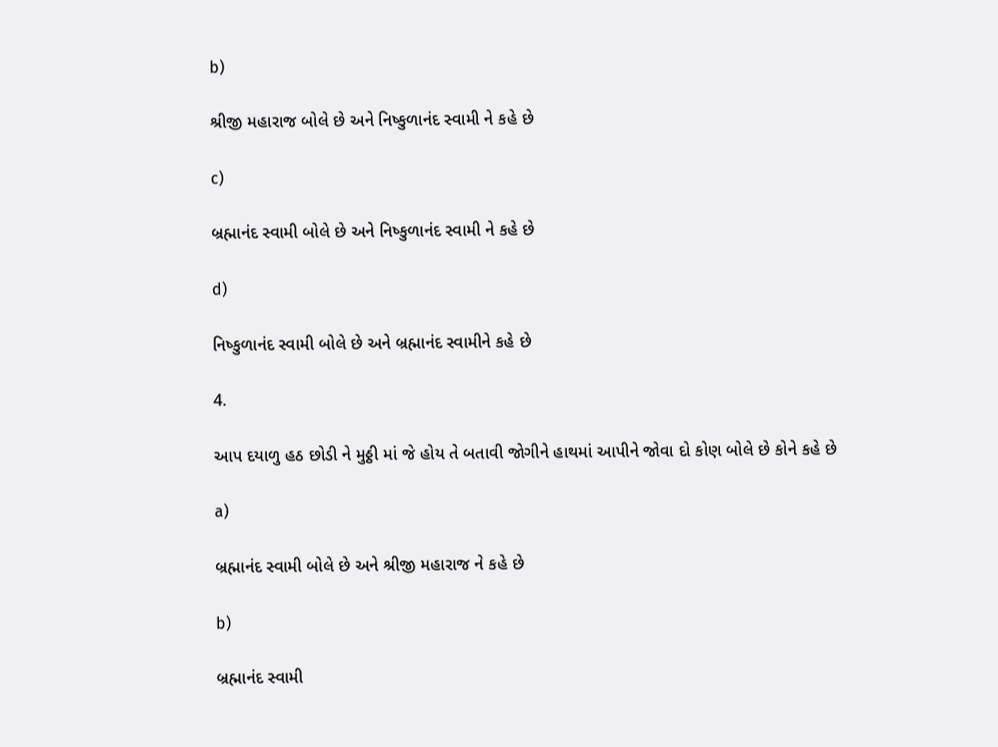b)

શ્રીજી મહારાજ બોલે છે અને નિષ્કુળાનંદ સ્વામી ને કહે છે

c)

બ્રહ્માનંદ સ્વામી બોલે છે અને નિષ્કુળાનંદ સ્વામી ને કહે છે

d)

નિષ્કુળાનંદ સ્વામી બોલે છે અને બ્રહ્માનંદ સ્વામીને કહે છે

4.

આપ દયાળુ હઠ છોડી ને મુઠ્ઠી માં જે હોય તે બતાવી જોગીને હાથમાં આપીને જોવા દો કોણ બોલે છે કોને કહે છે

a)

બ્રહ્માનંદ સ્વામી બોલે છે અને શ્રીજી મહારાજ ને કહે છે

b)

બ્રહ્માનંદ સ્વામી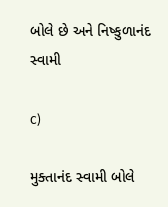બોલે છે અને નિષ્કુળાનંદ સ્વામી

c)

મુક્તાનંદ સ્વામી બોલે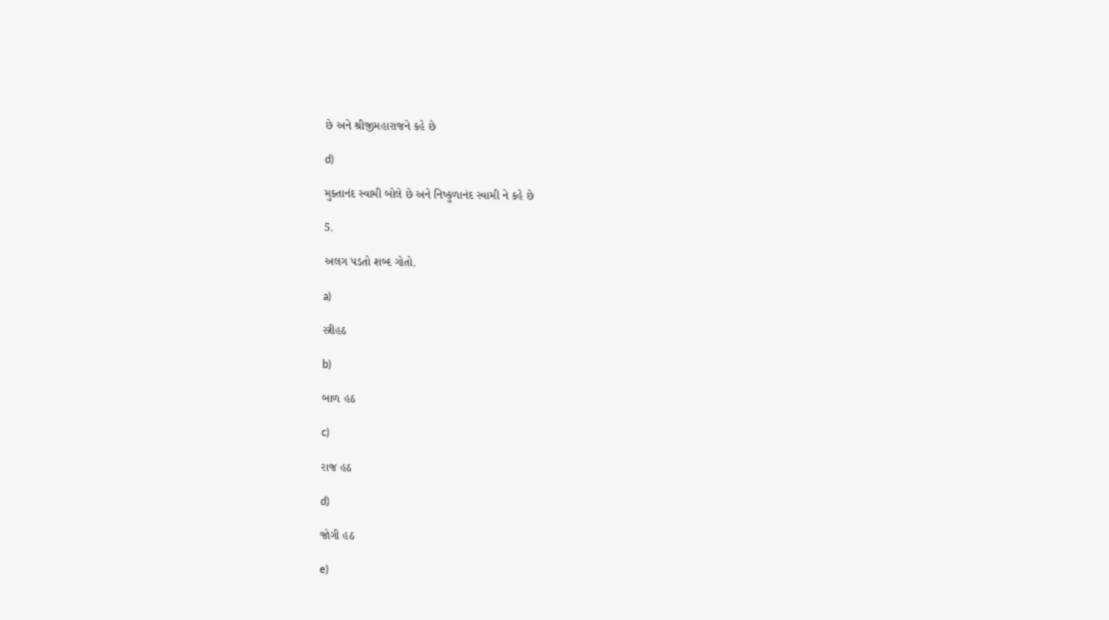છે અને શ્રીજીમહારાજને કહે છે

d)

મુક્તાનંદ સ્વામી બોલે છે અને નિષ્કુળાનંદ સ્વામી ને કહે છે

5.

અલગ પડતો શબ્દ ગોતો.

a)

સ્ત્રીહઠ

b)

બાળ હઠ

c)

રાજ હઠ

d)

જોગી હઠ

e)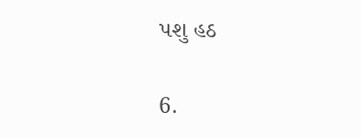પશુ હઠ

6.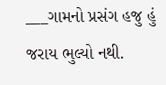___ગામનો પ્રસંગ હજુ હું જરાય ભુલ્યો નથી.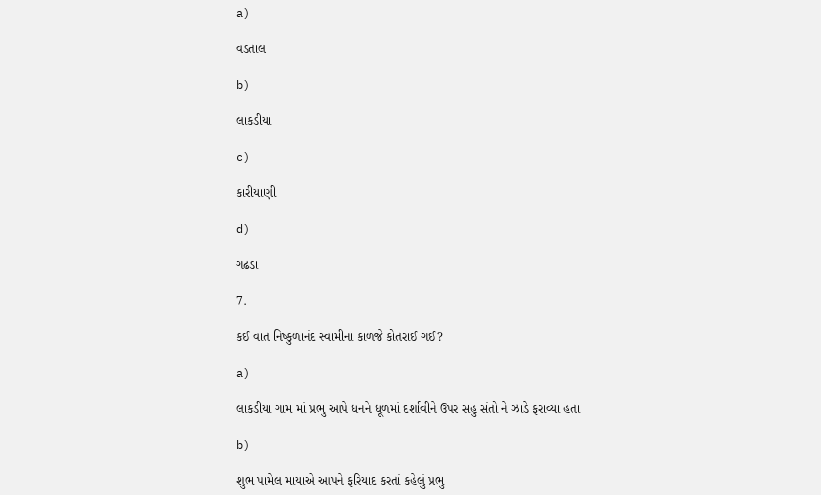a)

વડતાલ

b)

લાકડીયા

c)

કારીયાણી

d)

ગઢડા

7.

કઈ વાત નિષ્કુળાનંદ સ્વામીના કાળજે કોતરાઈ ગઈ?

a)

લાકડીયા ગામ માં પ્રભુ આપે ધનને ધૂળમાં દર્શાવીને ઉપર સહુ સંતો ને ઝાડે ફરાવ્યા હતા

b)

શુભ પામેલ માયાએ આપને ફરિયાદ કરતાં કહેલું પ્રભુ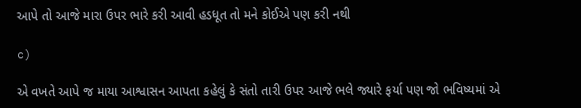આપે તો આજે મારા ઉપર ભારે કરી આવી હડધૂત તો મને કોઈએ પણ કરી નથી

c)

એ વખતે આપે જ માયા આશ્વાસન આપતા કહેલું કે સંતો તારી ઉપર આજે ભલે જ્યારે ફર્યા પણ જો ભવિષ્યમાં એ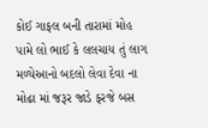કોઈ ગાફલ બની તારામાં મોહ પામે લો ભાઈ કે લલચાય તું લાગ મળ્યેઆનો બદલો લેવા દેવા ના મોઢા માં જરૂર જાડે ફરજે બસ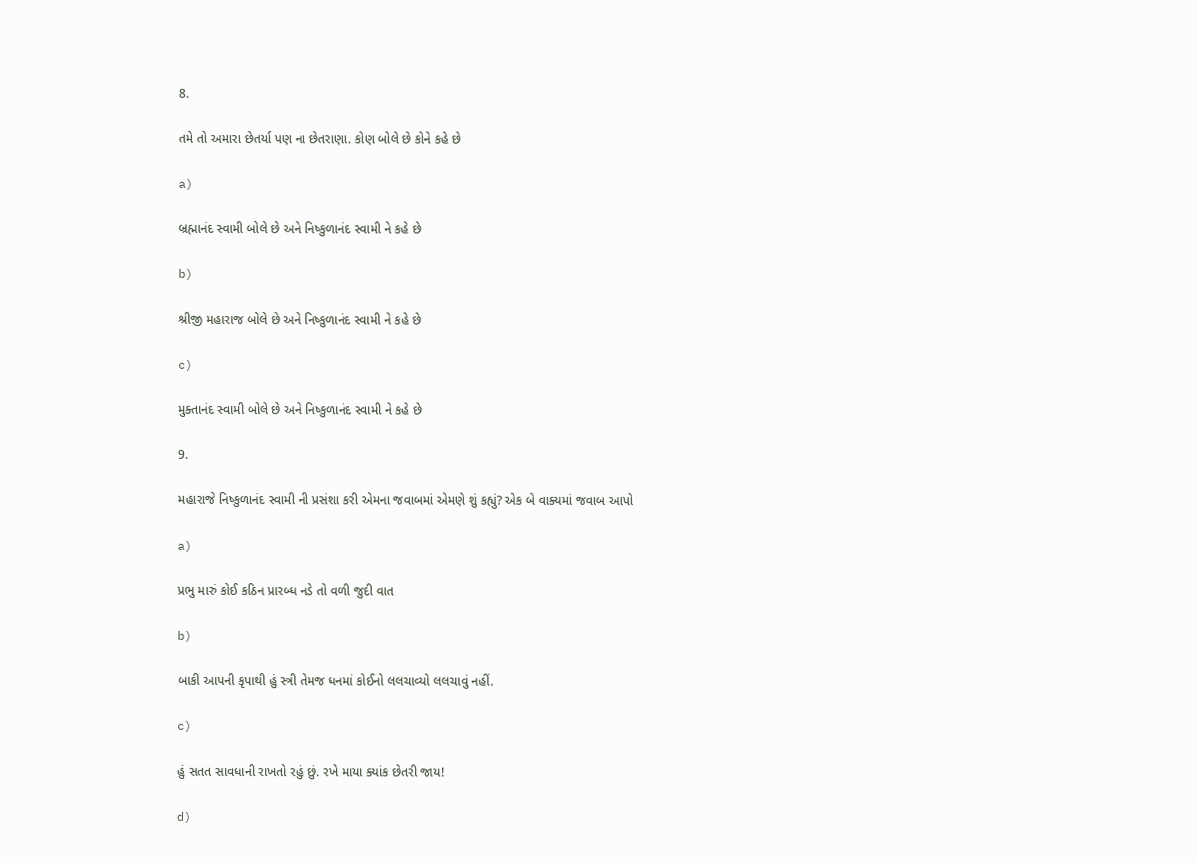8.

તમે તો અમારા છેતર્યા પણ ના છેતરાણા. કોણ બોલે છે કોને કહે છે

a)

બ્રહ્માનંદ સ્વામી બોલે છે અને નિષ્કુળાનંદ સ્વામી ને કહે છે

b)

શ્રીજી મહારાજ બોલે છે અને નિષ્કુળાનંદ સ્વામી ને કહે છે

c)

મુક્તાનંદ સ્વામી બોલે છે અને નિષ્કુળાનંદ સ્વામી ને કહે છે

9.

મહારાજે નિષ્કુળાનંદ સ્વામી ની પ્રસંશા કરી એમના જવાબમાં એમણે શું કહ્યું? એક બે વાક્યમાં જવાબ આપો

a)

પ્રભુ મારું કોઈ કઠિન પ્રારબ્ધ નડે તો વળી જુદી વાત

b)

બાકી આપની કૃપાથી હું સ્ત્રી તેમજ ધનમાં કોઈનો લલચાવ્યો લલચાવું નહીં.

c)

હું સતત સાવધાની રાખતો રહું છું. રખે માયા ક્યાંક છેતરી જાય!

d)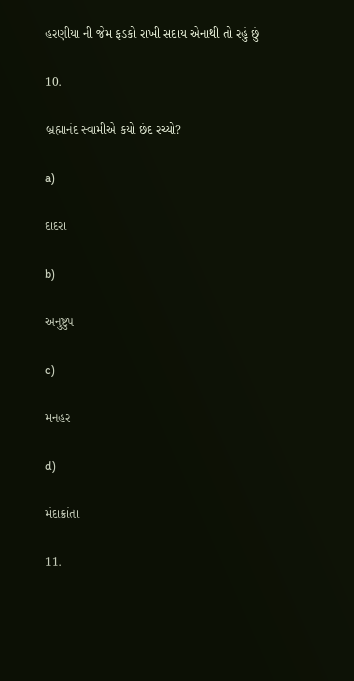હરણીયા ની જેમ ફડકો રાખી સદાય એનાથી તો રહું છું

10.

બ્રહ્માનંદ સ્વામીએ કયો છંદ રચ્યો?

a)

દાદરા

b)

અનુષ્ટુપ

c)

મનહર

d)

મંદાક્રાંતા

11.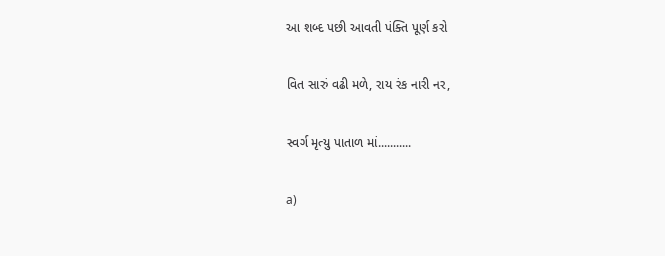આ શબ્દ પછી આવતી પંક્તિ પૂર્ણ કરો

વિત સારું વઢી મળે, રાય રંક નારી નર,

સ્વર્ગ મૃત્યુ પાતાળ માં‌...........

a)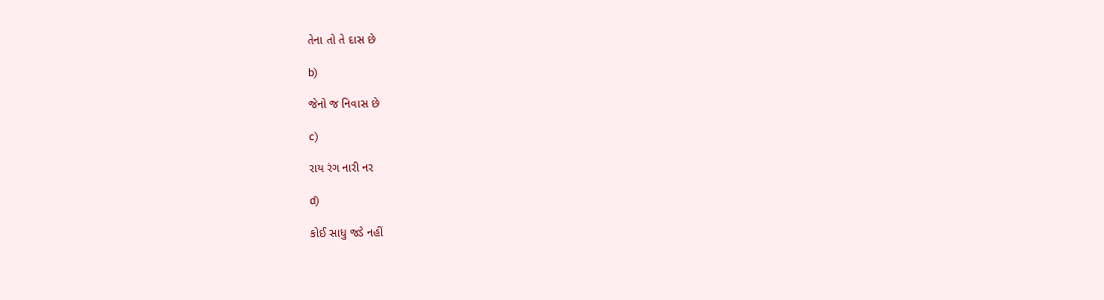તેના તો તે દાસ છે

b)

જેનો જ નિવાસ છે

c)

રાય રંગ નારી નર

d)

કોઈ સાધુ જડે નહીં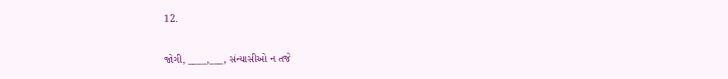12.

જોગી, ____,___, સંન્યાસીઓ ન તજે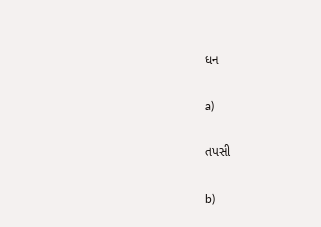ધન

a)

તપસી

b)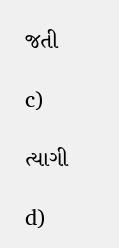જતી

c)

ત્યાગી

d)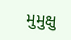મુમુક્ષુ